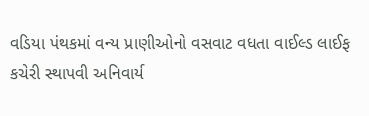વડિયા પંથકમાં વન્ય પ્રાણીઓનો વસવાટ વધતા વાઈલ્ડ લાઈફ કચેરી સ્થાપવી અનિવાર્ય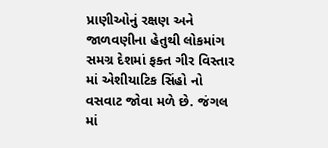પ્રાણીઓનું રક્ષણ અને જાળવણીના હેતુથી લોકમાંગ સમગ્ર દેશમાં ફક્ત ગીર વિસ્તાર માં એશીયાટિક સિંહો નો વસવાટ જોવા મળે છે. જંગલ માં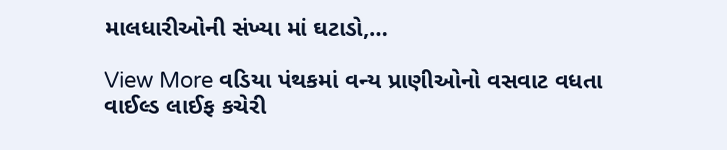માલધારીઓની સંખ્યા માં ઘટાડો,…

View More વડિયા પંથકમાં વન્ય પ્રાણીઓનો વસવાટ વધતા વાઈલ્ડ લાઈફ કચેરી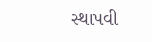સ્થાપવી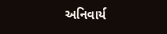અનિવાર્ય